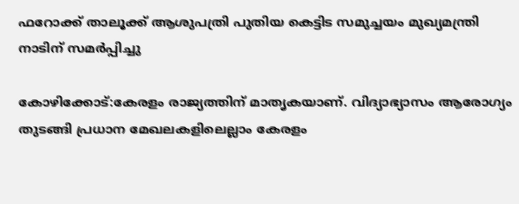ഫറോക്ക് താലൂക്ക് ആശുപത്രി പുതിയ കെട്ടിട സമുച്ചയം മുഖ്യമന്ത്രി നാടിന് സമര്‍പ്പിച്ചു

കോഴിക്കോട്:കേരളം രാജ്യത്തിന് മാതൃകയാണ്. വിദ്യാഭ്യാസം ആരോഗ്യം തുടങ്ങി പ്രധാന മേഖലകളിലെല്ലാം കേരളം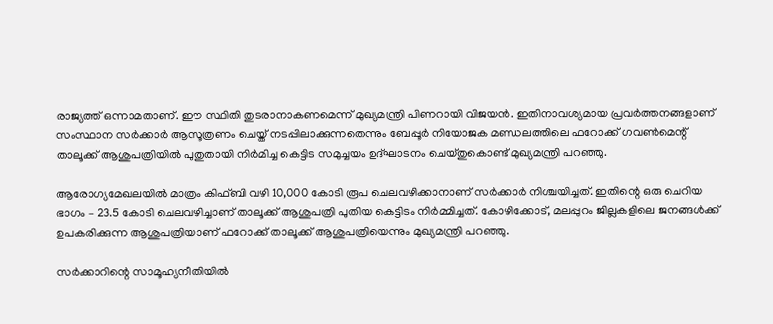രാജ്യത്ത് ഒന്നാമതാണ്. ഈ സ്ഥിതി തുടരാനാകണമെന്ന് മുഖ്യമന്ത്രി പിണറായി വിജയന്‍. ഇതിനാവശ്യമായ പ്രവര്‍ത്തനങ്ങളാണ് സംസ്ഥാന സര്‍ക്കാര്‍ ആസൂത്രണം ചെയ്ത് നടപ്പിലാക്കുന്നതെന്നും ബേപ്പൂര്‍ നിയോജക മണ്ഡലത്തിലെ ഫറോക്ക് ഗവണ്‍മെന്റ് താലൂക്ക് ആശുപത്രിയില്‍ പുതുതായി നിര്‍മിച്ച കെട്ടിട സമുച്ചയം ഉദ്ഘാടനം ചെയ്തുകൊണ്ട് മുഖ്യമന്ത്രി പറഞ്ഞു.

ആരോഗ്യമേഖലയില്‍ മാത്രം കിഫ്ബി വഴി 10,000 കോടി രൂപ ചെലവഴിക്കാനാണ് സര്‍ക്കാര്‍ നിശ്ചയിച്ചത്. ഇതിന്റെ ഒരു ചെറിയ ഭാഗം – 23.5 കോടി ചെലവഴിച്ചാണ് താലൂക്ക് ആശുപത്രി പുതിയ കെട്ടിടം നിര്‍മ്മിച്ചത്. കോഴിക്കോട്, മലപ്പുറം ജില്ലകളിലെ ജനങ്ങള്‍ക്ക് ഉപകരിക്കുന്ന ആശുപത്രിയാണ് ഫറോക്ക് താലൂക്ക് ആശുപത്രിയെന്നും മുഖ്യമന്ത്രി പറഞ്ഞു.

സര്‍ക്കാറിന്റെ സാമൂഹ്യനീതിയില്‍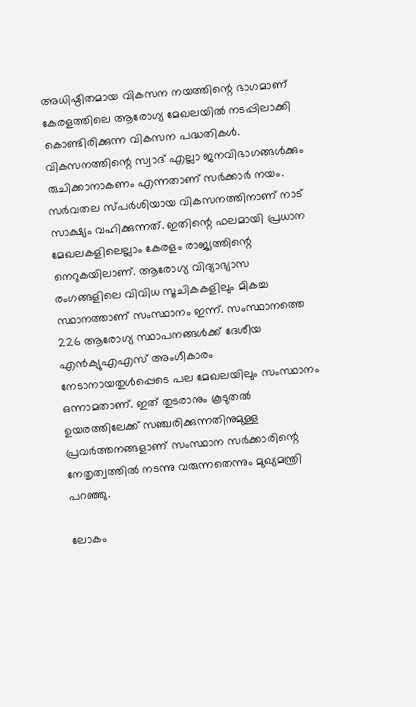അധിഷ്ഠിതമായ വികസന നയത്തിന്റെ ഭാഗമാണ് കേരളത്തിലെ ആരോഗ്യ മേഖലയില്‍ നടപ്പിലാക്കി കൊണ്ടിരിക്കുന്ന വികസന പദ്ധതികള്‍. വികസനത്തിന്റെ സ്വാദ് എല്ലാ ജനവിഭാഗങ്ങള്‍ക്കും രുചിക്കാനാകണം എന്നതാണ് സര്‍ക്കാര്‍ നയം. സര്‍വതല സ്പര്‍ശിയായ വികസനത്തിനാണ് നാട് സാക്ഷ്യം വഹിക്കുന്നത്. ഇതിന്റെ ഫലമായി പ്രധാന മേഖലകളിലെല്ലാം കേരളം രാജ്യത്തിന്റെ നെറുകയിലാണ്. ആരോഗ്യ വിദ്യാഭ്യാസ രംഗങ്ങളിലെ വിവിധ സൂചികകളിലും മികച്ച സ്ഥാനത്താണ് സംസ്ഥാനം ഇന്ന്. സംസ്ഥാനത്തെ 226 ആരോഗ്യ സ്ഥാപനങ്ങള്‍ക്ക് ദേശീയ എന്‍ക്യുഎഎസ് അംഗീകാരം നേടാനായതുള്‍പ്പെടെ പല മേഖലയിലും സംസ്ഥാനം ഒന്നാമതാണ്. ഇത് തുടരാനും കൂടുതല്‍ ഉയരത്തിലേക്ക് സഞ്ചരിക്കുന്നതിനുമുള്ള പ്രവര്‍ത്തനങ്ങളാണ് സംസ്ഥാന സര്‍ക്കാരിന്റെ നേതൃത്വത്തില്‍ നടന്നു വരുന്നതെന്നും മുഖ്യമന്ത്രി പറഞ്ഞു.

ലോകം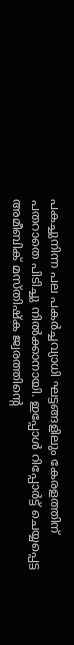പകച്ചുനിന്ന പല പകര്‍ച്ചവ്യാധി ഘട്ടങ്ങളിലും കേരളത്തിന് പതറാതെ പിടിച്ചു നില്‍ക്കാനായി. ഇപ്പോള്‍ റിപ്പോര്‍ട്ട് ചെയ്യപ്പെട്ട അമീബിക് മസ്തിഷ്‌ക ജ്വരത്തിന്റെ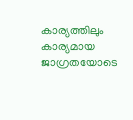കാര്യത്തിലും കാര്യമായ ജാഗ്രതയോടെ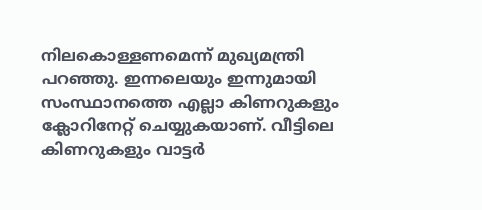നിലകൊള്ളണമെന്ന് മുഖ്യമന്ത്രി പറഞ്ഞു. ഇന്നലെയും ഇന്നുമായി സംസ്ഥാനത്തെ എല്ലാ കിണറുകളും ക്ലോറിനേറ്റ് ചെയ്യുകയാണ്. വീട്ടിലെ കിണറുകളും വാട്ടര്‍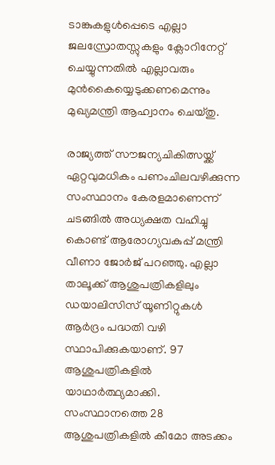ടാങ്കുകളുള്‍പ്പെടെ എല്ലാ ജലസ്രോതസ്സുകളും ക്ലോറിനേറ്റ് ചെയ്യുന്നതില്‍ എല്ലാവരും മുന്‍കൈയ്യെടുക്കണമെന്നും മുഖ്യമന്ത്രി ആഹ്വാനം ചെയ്തു.

രാജ്യത്ത് സൗജന്യചികിത്സയ്ക്ക് ഏറ്റവുമധികം പണംചിലവഴിക്കുന്ന സംസ്ഥാനം കേരളമാണെന്ന് ചടങ്ങില്‍ അധ്യക്ഷത വഹിച്ചു കൊണ്ട് ആരോഗ്യവകുപ്പ് മന്ത്രി വീണാ ജോര്‍ജ് പറഞ്ഞു. എല്ലാ താലൂക്ക് ആശുപത്രികളിലും ഡയാലിസിസ് യൂണിറ്റുകള്‍ ആര്‍ദ്രം പദ്ധതി വഴി സ്ഥാപിക്കുകയാണ്. 97 ആശുപത്രികളില്‍ യാഥാര്‍ത്ഥ്യമാക്കി. സംസ്ഥാനത്തെ 28 ആശുപത്രികളില്‍ കീമോ അടക്കം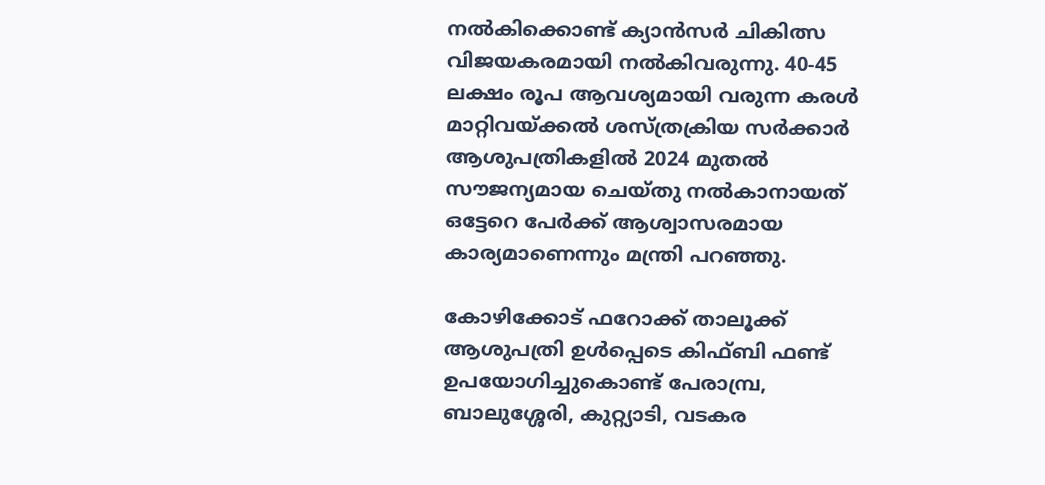നല്‍കിക്കൊണ്ട് ക്യാന്‍സര്‍ ചികിത്സ വിജയകരമായി നല്‍കിവരുന്നു. 40-45 ലക്ഷം രൂപ ആവശ്യമായി വരുന്ന കരള്‍ മാറ്റിവയ്ക്കല്‍ ശസ്ത്രക്രിയ സര്‍ക്കാര്‍ ആശുപത്രികളില്‍ 2024 മുതല്‍ സൗജന്യമായ ചെയ്തു നല്‍കാനായത് ഒട്ടേറെ പേര്‍ക്ക് ആശ്വാസരമായ കാര്യമാണെന്നും മന്ത്രി പറഞ്ഞു.

കോഴിക്കോട് ഫറോക്ക് താലൂക്ക് ആശുപത്രി ഉള്‍പ്പെടെ കിഫ്ബി ഫണ്ട് ഉപയോഗിച്ചുകൊണ്ട് പേരാമ്പ്ര, ബാലുശ്ശേരി, കുറ്റ്യാടി, വടകര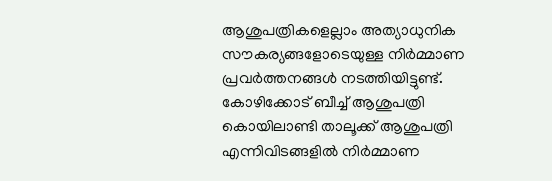ആശുപത്രികളെല്ലാം അത്യാധുനിക സൗകര്യങ്ങളോടെയുള്ള നിര്‍മ്മാണ പ്രവര്‍ത്തനങ്ങള്‍ നടത്തിയിട്ടുണ്ട്. കോഴിക്കോട് ബീച്ച് ആശുപത്രി കൊയിലാണ്ടി താലൂക്ക് ആശുപത്രി എന്നിവിടങ്ങളില്‍ നിര്‍മ്മാണ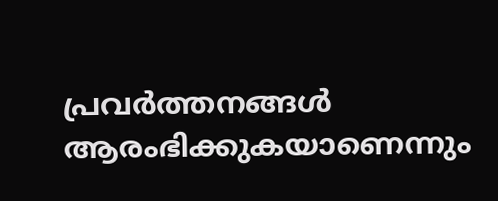പ്രവര്‍ത്തനങ്ങള്‍ ആരംഭിക്കുകയാണെന്നും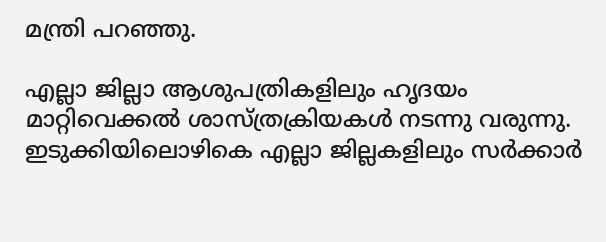മന്ത്രി പറഞ്ഞു.

എല്ലാ ജില്ലാ ആശുപത്രികളിലും ഹൃദയം മാറ്റിവെക്കല്‍ ശാസ്ത്രക്രിയകള്‍ നടന്നു വരുന്നു. ഇടുക്കിയിലൊഴികെ എല്ലാ ജില്ലകളിലും സര്‍ക്കാര്‍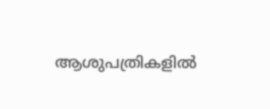ആശുപത്രികളില്‍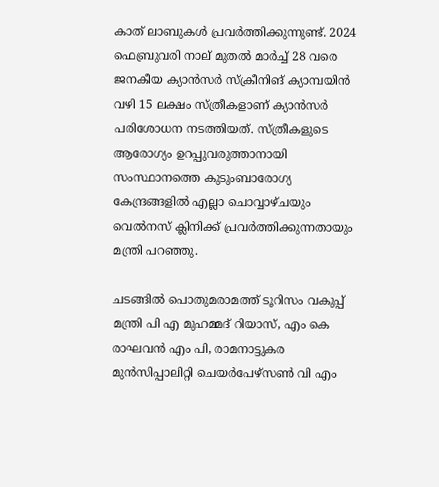കാത് ലാബുകള്‍ പ്രവര്‍ത്തിക്കുന്നുണ്ട്. 2024 ഫെബ്രുവരി നാല് മുതല്‍ മാര്‍ച്ച് 28 വരെ ജനകീയ ക്യാന്‍സര്‍ സ്‌ക്രീനിങ് ക്യാമ്പയിന്‍ വഴി 15 ലക്ഷം സ്ത്രീകളാണ് ക്യാന്‍സര്‍ പരിശോധന നടത്തിയത്. സ്ത്രീകളുടെ ആരോഗ്യം ഉറപ്പുവരുത്താനായി സംസ്ഥാനത്തെ കുടുംബാരോഗ്യ കേന്ദ്രങ്ങളില്‍ എല്ലാ ചൊവ്വാഴ്ചയും വെല്‍നസ് ക്ലിനിക്ക് പ്രവര്‍ത്തിക്കുന്നതായും മന്ത്രി പറഞ്ഞു.

ചടങ്ങില്‍ പൊതുമരാമത്ത് ടൂറിസം വകുപ്പ് മന്ത്രി പി എ മുഹമ്മദ് റിയാസ്, എം കെ രാഘവന്‍ എം പി, രാമനാട്ടുകര മുന്‍സിപ്പാലിറ്റി ചെയര്‍പേഴ്‌സണ്‍ വി എം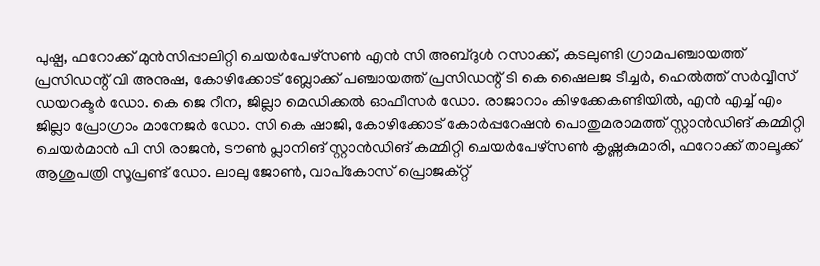പുഷ്പ, ഫറോക്ക് മുന്‍സിപ്പാലിറ്റി ചെയര്‍പേഴ്‌സണ്‍ എന്‍ സി അബ്ദുള്‍ റസാക്ക്, കടലുണ്ടി ഗ്രാമപഞ്ചായത്ത് പ്രസിഡന്റ് വി അനുഷ, കോഴിക്കോട് ബ്ലോക്ക് പഞ്ചായത്ത് പ്രസിഡന്റ് ടി കെ ഷൈലജ ടീച്ചര്‍, ഹെല്‍ത്ത് സര്‍വ്വീസ് ഡയറക്ടര്‍ ഡോ. കെ ജെ റീന, ജില്ലാ മെഡിക്കല്‍ ഓഫീസര്‍ ഡോ. രാജാറാം കിഴക്കേകണ്ടിയില്‍, എന്‍ എച്ച് എം ജില്ലാ പ്രോഗ്രാം മാനേജര്‍ ഡോ. സി കെ ഷാജി, കോഴിക്കോട് കോര്‍പ്പറേഷന്‍ പൊതുമരാമത്ത് സ്റ്റാന്‍ഡിങ് കമ്മിറ്റി ചെയര്‍മാന്‍ പി സി രാജന്‍, ടൗണ്‍ പ്ലാനിങ് സ്റ്റാന്‍ഡിങ് കമ്മിറ്റി ചെയര്‍പേഴ്‌സണ്‍ കൃഷ്ണകുമാരി, ഫറോക്ക് താലൂക്ക് ആശുപത്രി സൂപ്രണ്ട് ഡോ. ലാലു ജോണ്‍, വാപ്‌കോസ് പ്രൊജക്റ്റ്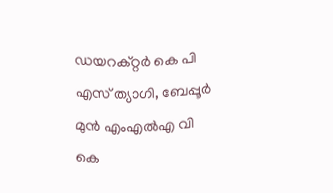ഡയറക്റ്റര്‍ കെ പി എസ് ത്യാഗി, ബേപ്പൂര്‍ മുന്‍ എംഎല്‍എ വി കെ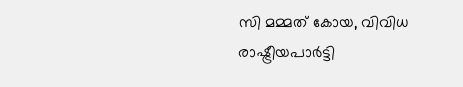സി മമ്മത് കോയ, വിവിധ രാഷ്ട്രീയപാര്‍ട്ടി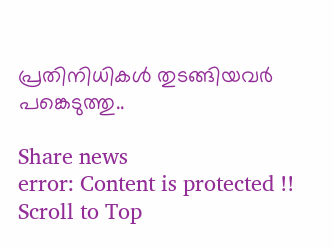പ്രതിനിധികള്‍ തുടങ്ങിയവര്‍ പങ്കെടുത്തു..

Share news
error: Content is protected !!
Scroll to Top